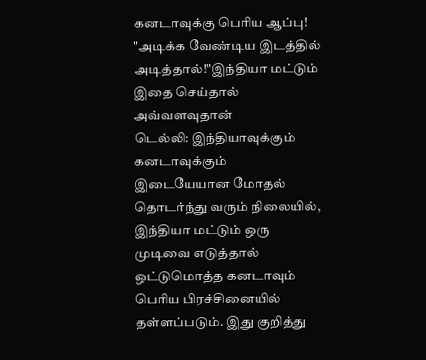கனடாவுக்கு பெரிய ஆப்பு! "அடிக்க வேண்டிய இடத்தில் அடித்தால்!"இந்தியா மட்டும் இதை செய்தால் அவ்வளவுதான்
டெல்லி: இந்தியாவுக்கும் கனடாவுக்கும் இடையேயான மோதல் தொடர்ந்து வரும் நிலையில், இந்தியா மட்டும் ஒரு முடிவை எடுத்தால் ஒட்டுமொத்த கனடாவும் பெரிய பிரச்சினையில் தள்ளப்படும். இது குறித்து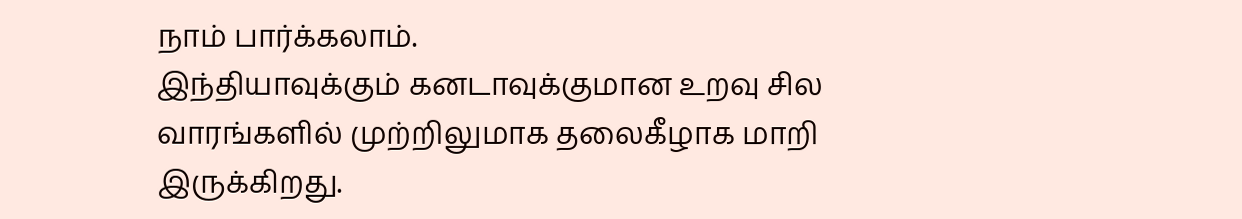நாம் பார்க்கலாம்.
இந்தியாவுக்கும் கனடாவுக்குமான உறவு சில வாரங்களில் முற்றிலுமாக தலைகீழாக மாறி இருக்கிறது.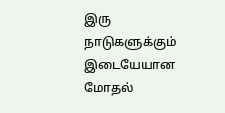இரு நாடுகளுக்கும் இடையேயான மோதல்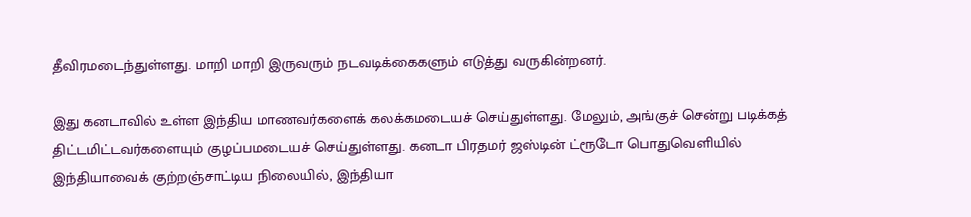தீவிரமடைந்துள்ளது. மாறி மாறி இருவரும் நடவடிக்கைகளும் எடுத்து வருகின்றனர்.

இது கனடாவில் உள்ள இந்திய மாணவர்களைக் கலக்கமடையச் செய்துள்ளது. மேலும், அங்குச் சென்று படிக்கத் திட்டமிட்டவர்களையும் குழப்பமடையச் செய்துள்ளது. கனடா பிரதமர் ஜஸ்டின் ட்ரூடோ பொதுவெளியில் இந்தியாவைக் குற்றஞ்சாட்டிய நிலையில், இந்தியா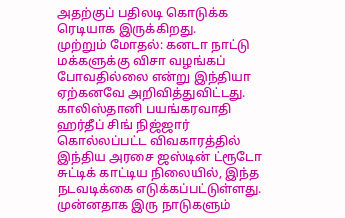அதற்குப் பதிலடி கொடுக்க ரெடியாக இருக்கிறது.
முற்றும் மோதல்: கனடா நாட்டு மக்களுக்கு விசா வழங்கப் போவதில்லை என்று இந்தியா ஏற்கனவே அறிவித்துவிட்டது. காலிஸ்தானி பயங்கரவாதி ஹர்தீப் சிங் நிஜ்ஜார் கொல்லப்பட்ட விவகாரத்தில் இந்திய அரசை ஜஸ்டின் ட்ரூடோ சுட்டிக் காட்டிய நிலையில், இந்த நடவடிக்கை எடுக்கப்பட்டுள்ளது. முன்னதாக இரு நாடுகளும்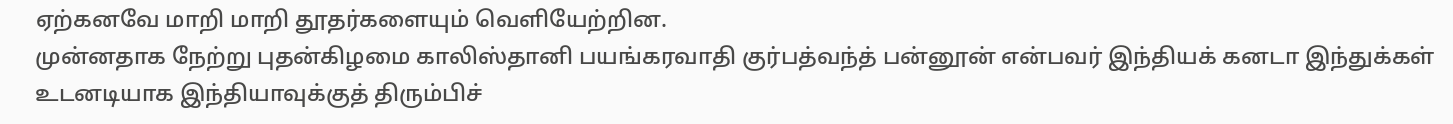ஏற்கனவே மாறி மாறி தூதர்களையும் வெளியேற்றின.
முன்னதாக நேற்று புதன்கிழமை காலிஸ்தானி பயங்கரவாதி குர்பத்வந்த் பன்னூன் என்பவர் இந்தியக் கனடா இந்துக்கள் உடனடியாக இந்தியாவுக்குத் திரும்பிச்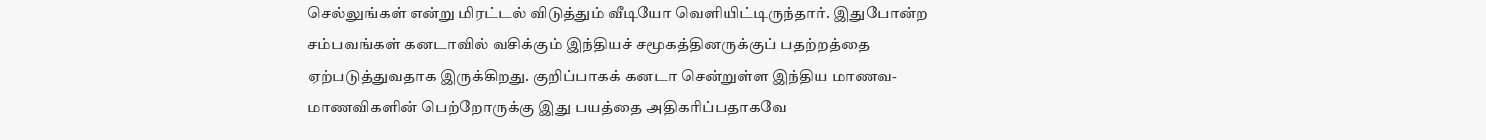செல்லுங்கள் என்று மிரட்டல் விடுத்தும் வீடியோ வெளியிட்டிருந்தார். இதுபோன்ற சம்பவங்கள் கனடாவில் வசிக்கும் இந்தியச் சமூகத்தினருக்குப் பதற்றத்தை ஏற்படுத்துவதாக இருக்கிறது. குறிப்பாகக் கனடா சென்றுள்ள இந்திய மாணவ- மாணவிகளின் பெற்றோருக்கு இது பயத்தை அதிகரிப்பதாகவே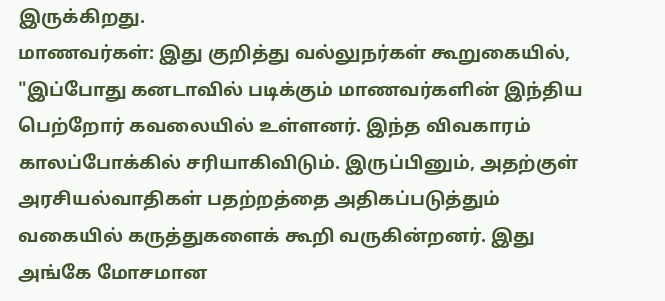இருக்கிறது.
மாணவர்கள்: இது குறித்து வல்லுநர்கள் கூறுகையில், "இப்போது கனடாவில் படிக்கும் மாணவர்களின் இந்திய பெற்றோர் கவலையில் உள்ளனர். இந்த விவகாரம் காலப்போக்கில் சரியாகிவிடும். இருப்பினும், அதற்குள் அரசியல்வாதிகள் பதற்றத்தை அதிகப்படுத்தும் வகையில் கருத்துகளைக் கூறி வருகின்றனர். இது அங்கே மோசமான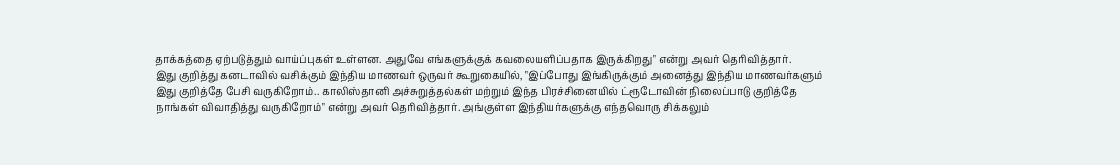தாக்கத்தை ஏற்படுத்தும் வாய்ப்புகள் உள்ளன. அதுவே எங்களுக்குக் கவலையளிப்பதாக இருக்கிறது" என்று அவர் தெரிவித்தார்.
இது குறித்து கனடாவில் வசிக்கும் இந்திய மாணவர் ஒருவர் கூறுகையில், "இப்போது இங்கிருக்கும் அனைத்து இந்திய மாணவர்களும் இது குறித்தே பேசி வருகிறோம்.. காலிஸ்தானி அச்சுறுத்தல்கள் மற்றும் இந்த பிரச்சினையில் ட்ரூடோவின் நிலைப்பாடு குறித்தே நாங்கள் விவாதித்து வருகிறோம்" என்று அவர் தெரிவித்தார். அங்குள்ள இந்தியர்களுக்கு எந்தவொரு சிக்கலும்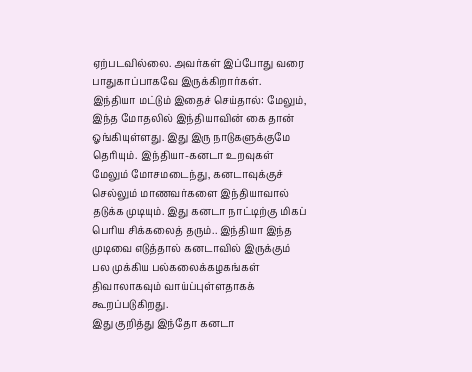ஏற்படவில்லை. அவர்கள் இப்போது வரை பாதுகாப்பாகவே இருக்கிறார்கள்.
இந்தியா மட்டும் இதைச் செய்தால்: மேலும், இந்த மோதலில் இந்தியாவின் கை தான் ஓங்கியுள்ளது. இது இரு நாடுகளுக்குமே தெரியும். இந்தியா-கனடா உறவுகள் மேலும் மோசமடைந்து, கனடாவுக்குச் செல்லும் மாணவர்களை இந்தியாவால் தடுக்க முடியும். இது கனடா நாட்டிற்கு மிகப் பெரிய சிக்கலைத் தரும்.. இந்தியா இந்த முடிவை எடுத்தால் கனடாவில் இருக்கும் பல முக்கிய பல்கலைக்கழகங்கள் திவாலாகவும் வாய்ப்புள்ளதாகக் கூறப்படுகிறது.
இது குறித்து இந்தோ கனடா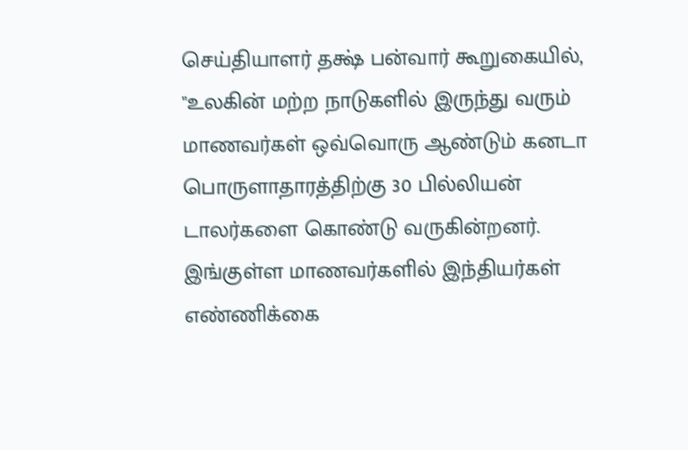செய்தியாளர் தக்ஷ் பன்வார் கூறுகையில், "உலகின் மற்ற நாடுகளில் இருந்து வரும் மாணவர்கள் ஒவ்வொரு ஆண்டும் கனடா பொருளாதாரத்திற்கு 30 பில்லியன் டாலர்களை கொண்டு வருகின்றனர். இங்குள்ள மாணவர்களில் இந்தியர்கள் எண்ணிக்கை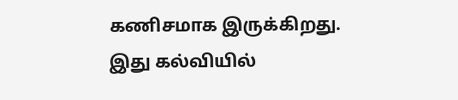கணிசமாக இருக்கிறது. இது கல்வியில்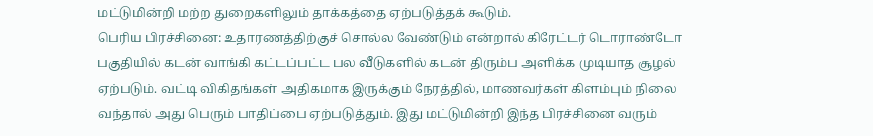மட்டுமின்றி மற்ற துறைகளிலும் தாக்கத்தை ஏற்படுத்தக் கூடும்.
பெரிய பிரச்சினை: உதாரணத்திற்குச் சொல்ல வேண்டும் என்றால் கிரேட்டர் டொராண்டோ பகுதியில் கடன் வாங்கி கட்டப்பட்ட பல வீடுகளில் கடன் திரும்ப அளிக்க முடியாத சூழல் ஏற்படும். வட்டி விகிதங்கள் அதிகமாக இருக்கும் நேரத்தில், மாணவர்கள் கிளம்பும் நிலை வந்தால் அது பெரும் பாதிப்பை ஏற்படுத்தும். இது மட்டுமின்றி இந்த பிரச்சினை வரும்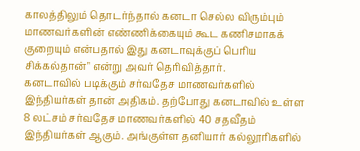காலத்திலும் தொடர்ந்தால் கனடா செல்ல விரும்பும் மாணவர்களின் எண்ணிக்கையும் கூட கணிசமாகக் குறையும் என்பதால் இது கனடாவுக்குப் பெரிய சிக்கல்தான்" என்று அவர் தெரிவித்தார்.
கனடாவில் படிக்கும் சர்வதேச மாணவர்களில் இந்தியர்கள் தான் அதிகம். தற்போது கனடாவில் உள்ள 8 லட்சம் சர்வதேச மாணவர்களில் 40 சதவீதம் இந்தியர்கள் ஆகும். அங்குள்ள தனியார் கல்லூரிகளில்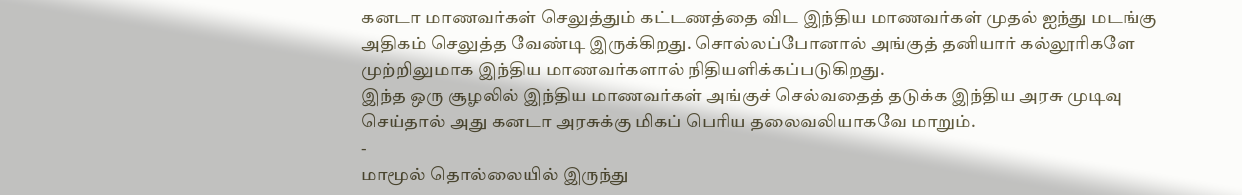கனடா மாணவர்கள் செலுத்தும் கட்டணத்தை விட இந்திய மாணவர்கள் முதல் ஐந்து மடங்கு அதிகம் செலுத்த வேண்டி இருக்கிறது. சொல்லப்போனால் அங்குத் தனியார் கல்லூரிகளே முற்றிலுமாக இந்திய மாணவர்களால் நிதியளிக்கப்படுகிறது.
இந்த ஒரு சூழலில் இந்திய மாணவர்கள் அங்குச் செல்வதைத் தடுக்க இந்திய அரசு முடிவு செய்தால் அது கனடா அரசுக்கு மிகப் பெரிய தலைவலியாகவே மாறும்.
-
மாமூல் தொல்லையில் இருந்து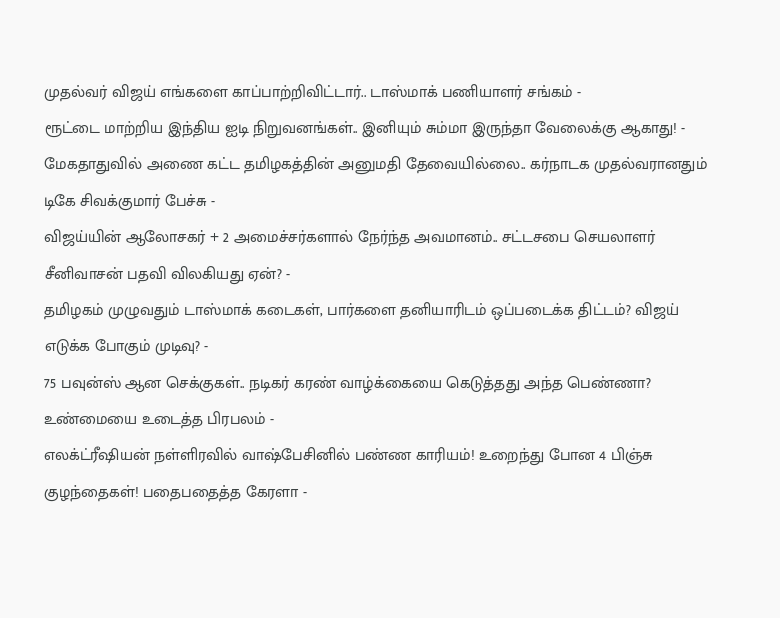முதல்வர் விஜய் எங்களை காப்பாற்றிவிட்டார்.. டாஸ்மாக் பணியாளர் சங்கம் -
ரூட்டை மாற்றிய இந்திய ஐடி நிறுவனங்கள்.. இனியும் சும்மா இருந்தா வேலைக்கு ஆகாது! -
மேகதாதுவில் அணை கட்ட தமிழகத்தின் அனுமதி தேவையில்லை.. கர்நாடக முதல்வரானதும் டிகே சிவக்குமார் பேச்சு -
விஜய்யின் ஆலோசகர் + 2 அமைச்சர்களால் நேர்ந்த அவமானம்.. சட்டசபை செயலாளர் சீனிவாசன் பதவி விலகியது ஏன்? -
தமிழகம் முழுவதும் டாஸ்மாக் கடைகள், பார்களை தனியாரிடம் ஒப்படைக்க திட்டம்? விஜய் எடுக்க போகும் முடிவு? -
75 பவுன்ஸ் ஆன செக்குகள்.. நடிகர் கரண் வாழ்க்கையை கெடுத்தது அந்த பெண்ணா? உண்மையை உடைத்த பிரபலம் -
எலக்ட்ரீஷியன் நள்ளிரவில் வாஷ்பேசினில் பண்ண காரியம்! உறைந்து போன 4 பிஞ்சு குழந்தைகள்! பதைபதைத்த கேரளா -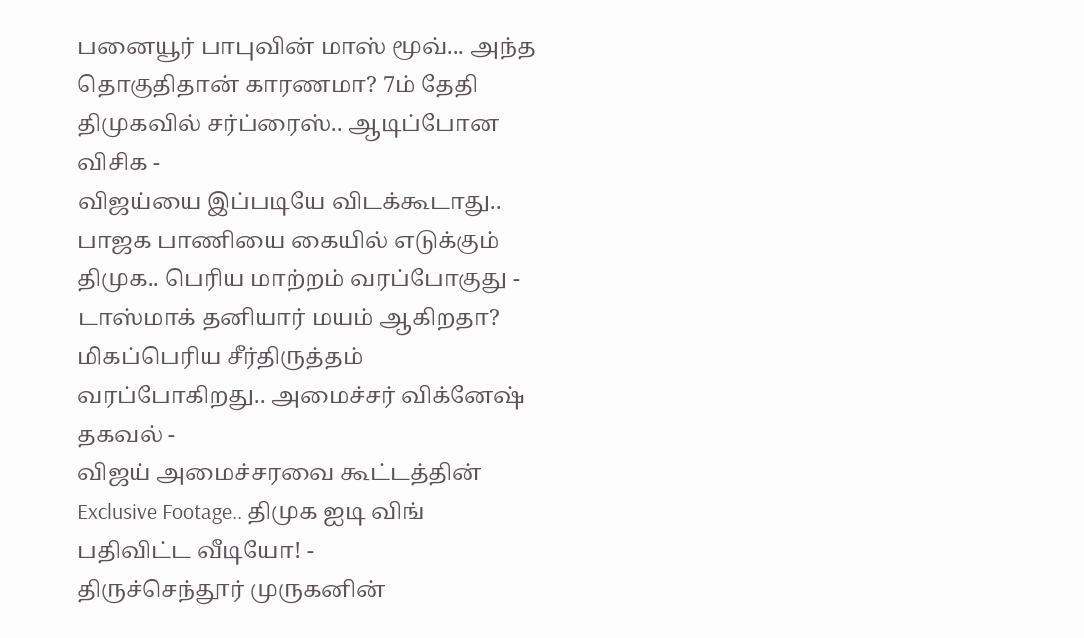பனையூர் பாபுவின் மாஸ் மூவ்... அந்த தொகுதிதான் காரணமா? 7ம் தேதி திமுகவில் சர்ப்ரைஸ்.. ஆடிப்போன விசிக -
விஜய்யை இப்படியே விடக்கூடாது.. பாஜக பாணியை கையில் எடுக்கும் திமுக.. பெரிய மாற்றம் வரப்போகுது -
டாஸ்மாக் தனியார் மயம் ஆகிறதா? மிகப்பெரிய சீர்திருத்தம் வரப்போகிறது.. அமைச்சர் விக்னேஷ் தகவல் -
விஜய் அமைச்சரவை கூட்டத்தின் Exclusive Footage.. திமுக ஐடி விங் பதிவிட்ட வீடியோ! -
திருச்செந்தூர் முருகனின்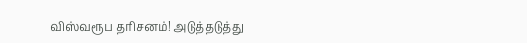விஸ்வரூப தரிசனம்! அடுத்தடுத்து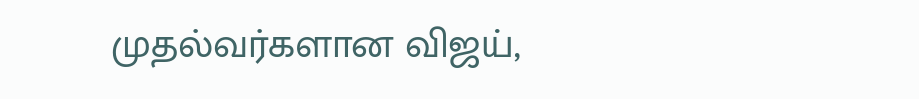முதல்வர்களான விஜய்,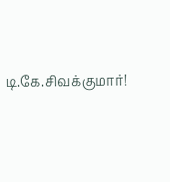டி.கே.சிவக்குமார்!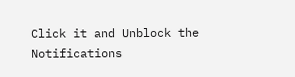Click it and Unblock the Notifications